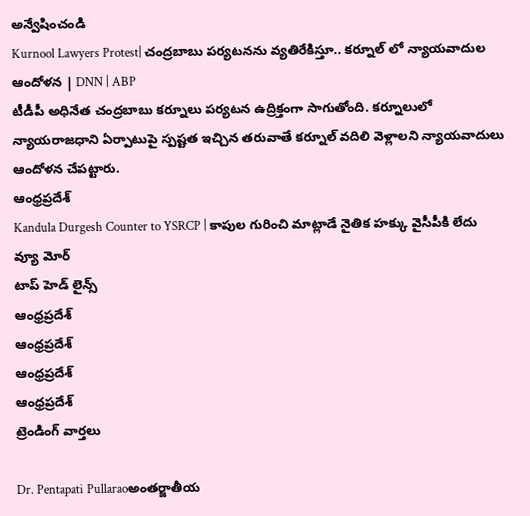అన్వేషించండి
Kurnool Lawyers Protest| చంద్రబాబు పర్యటనను వ్యతిరేకిస్తూ.. కర్నూల్ లో న్యాయవాదుల ఆందోళన | DNN | ABP
టీడీపీ అధినేత చంద్రబాబు కర్నూలు పర్యటన ఉద్రిక్తంగా సాగుతోంది. కర్నూలులో న్యాయరాజధాని ఏర్పాటుపై స్పష్టత ఇచ్చిన తరువాతే కర్నూల్ వదిలి వెళ్లాలని న్యాయవాదులు ఆందోళన చేపట్టారు.
ఆంధ్రప్రదేశ్
Kandula Durgesh Counter to YSRCP | కాపుల గురించి మాట్లాడే నైతిక హక్కు వైసీపీకి లేదు
వ్యూ మోర్
టాప్ హెడ్ లైన్స్
ఆంధ్రప్రదేశ్
ఆంధ్రప్రదేశ్
ఆంధ్రప్రదేశ్
ఆంధ్రప్రదేశ్
ట్రెండింగ్ వార్తలు

Dr. Pentapati Pullaraoఅంతర్జాతీయ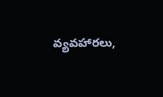వ్యవహారలు,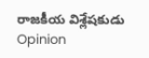రాజకీయ విశ్లేషకుడు
Opinion